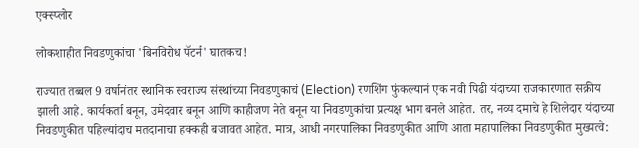एक्स्प्लोर

लोकशाहीत निवडणुकांचा 'बिनविरोध पॅटर्न' घातकच!

राज्यात तब्बल 9 वर्षानंतर स्थानिक स्वराज्य संस्थांच्या निवडणुकाचं (Election) रणशिंग फुंकल्यानं एक नवी पिढी यंदाच्या राजकारणात सक्रीय झाली आहे. कार्यकर्ता बनून, उमेदवार बनून आणि काहीजण नेते बनून या निवडणुकांचा प्रत्यक्ष भाग बनले आहेत. तर, नव्य दमाचे हे शिलेदार यंदाच्या निवडणुकीत पहिल्यांदाच मतदानाचा हक्कही बजावत आहेत. मात्र, आधी नगरपालिका निवडणुकीत आणि आता महापालिका निवडणुकीत मुख्यत्वे: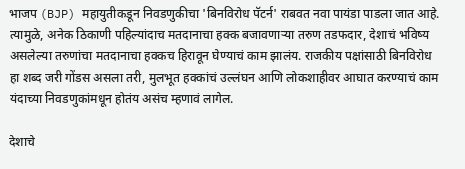भाजप (BJP) महायुतीकडून निवडणुकीचा 'बिनविरोध पॅटर्न' राबवत नवा पायंडा पाडला जात आहे. त्यामुळे, अनेक ठिकाणी पहिल्यांदाच मतदानाचा हक्क बजावणाऱ्या तरुण तडफदार, देशाचं भविष्य असलेल्या तरुणांचा मतदानाचा हक्कच हिरावून घेण्याचं काम झालंय. राजकीय पक्षांसाठी बिनविरोध हा शब्द जरी गोंडस असला तरी, मुलभूत हक्कांचं उल्लंघन आणि लोकशाहीवर आघात करण्याचं काम यंदाच्या निवडणुकांमधून होतंय असंच म्हणावं लागेल.

देशाचे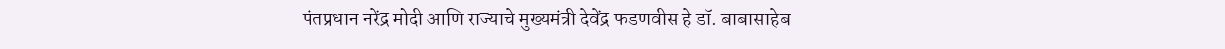पंतप्रधान नरेंद्र मोदी आणि राज्याचे मुख्यमंत्री देवेंद्र फडणवीस हे डॉ. बाबासाहेब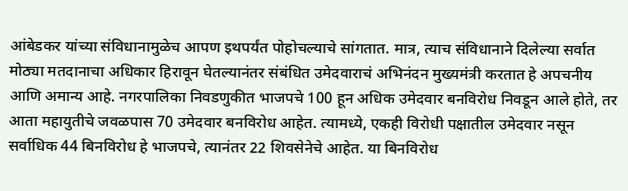आंबेडकर यांच्या संविधानामुळेच आपण इथपर्यंत पोहोचल्याचे सांगतात. मात्र, त्याच संविधानाने दिलेल्या सर्वात मोठ्या मतदानाचा अधिकार हिरावून घेतल्यानंतर संबंधित उमेदवाराचं अभिनंदन मुख्यमंत्री करतात हे अपचनीय आणि अमान्य आहे. नगरपालिका निवडणुकीत भाजपचे 100 हून अधिक उमेदवार बनविरोध निवडून आले होते, तर आता महायुतीचे जवळपास 70 उमेदवार बनविरोध आहेत. त्यामध्ये, एकही विरोधी पक्षातील उमेदवार नसून सर्वाधिक 44 बिनविरोध हे भाजपचे, त्यानंतर 22 शिवसेनेचे आहेत. या बिनविरोध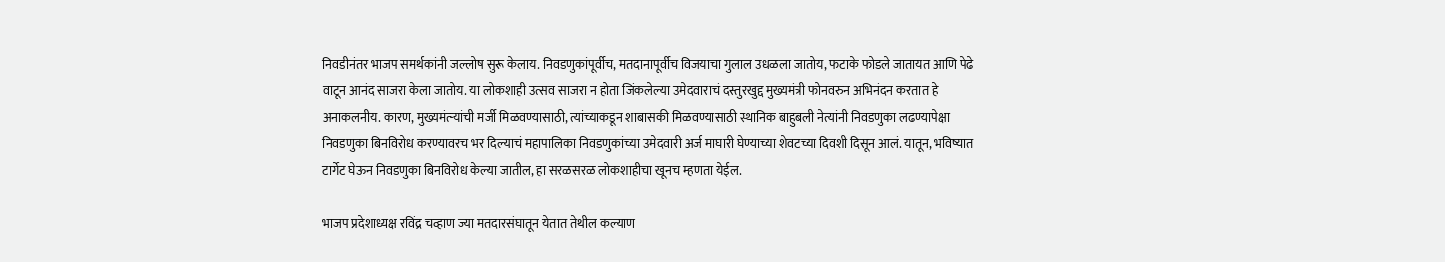निवडीनंतर भाजप समर्थकांनी जल्लोष सुरू केलाय. निवडणुकांपूर्वीच, मतदानापूर्वीच विजयाचा गुलाल उधळला जातोय, फटाके फोडले जातायत आणि पेढे वाटून आनंद साजरा केला जातोय. या लोकशाही उत्सव साजरा न होता जिंकलेल्या उमेदवाराचं दस्तुरखुद्द मुख्यमंत्री फोनवरुन अभिनंदन करतात हे अनाकलनीय. कारण, मुख्यमंत्र्‍यांची मर्जी मिळवण्यासाठी, त्यांच्याकडून शाबासकी मिळवण्यासाठी स्थानिक बाहुबली नेत्यांनी निवडणुका लढण्यापेक्षा निवडणुका बिनविरोध करण्यावरच भर दिल्याचं महापालिका निवडणुकांच्या उमेदवारी अर्ज माघारी घेण्याच्या शेवटच्या दिवशी दिसून आलं. यातून, भविष्यात टार्गेट घेऊन निवडणुका बिनविरोध केल्या जातील, हा सरळसरळ लोकशाहीचा खूनच म्हणता येईल.

भाजप प्रदेशाध्यक्ष रविंद्र चव्हाण ज्या मतदारसंघातून येतात तेथील कल्याण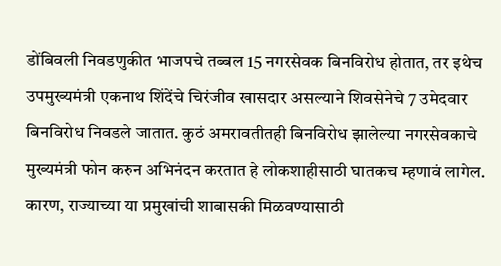डोंबिवली निवडणुकीत भाजपचे तब्बल 15 नगरसेवक बिनविरोध होतात, तर इथेच उपमुख्यमंत्री एकनाथ शिंदेंचे चिरंजीव खासदार असल्याने शिवसेनेचे 7 उमेदवार बिनविरोध निवडले जातात. कुठं अमरावतीतही बिनविरोध झालेल्या नगरसेवकाचे मुख्यमंत्री फोन करुन अभिनंदन करतात हे लोकशाहीसाठी घातकच म्हणावं लागेल. कारण, राज्याच्या या प्रमुखांची शाबासकी मिळवण्यासाठी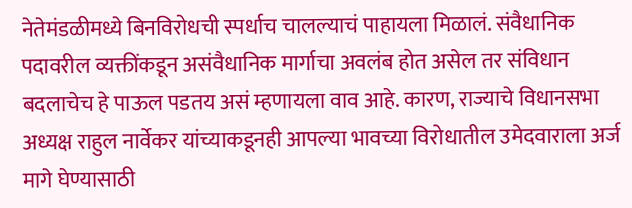नेतेमंडळीमध्ये बिनविरोधची स्पर्धाच चालल्याचं पाहायला मिळालं. संवैधानिक पदावरील व्यक्तींकडून असंवैधानिक मार्गाचा अवलंब होत असेल तर संविधान बदलाचेच हे पाऊल पडतय असं म्हणायला वाव आहे. कारण, राज्याचे विधानसभा अध्यक्ष राहुल नार्वेकर यांच्याकडूनही आपल्या भावच्या विरोधातील उमेदवाराला अर्ज मागे घेण्यासाठी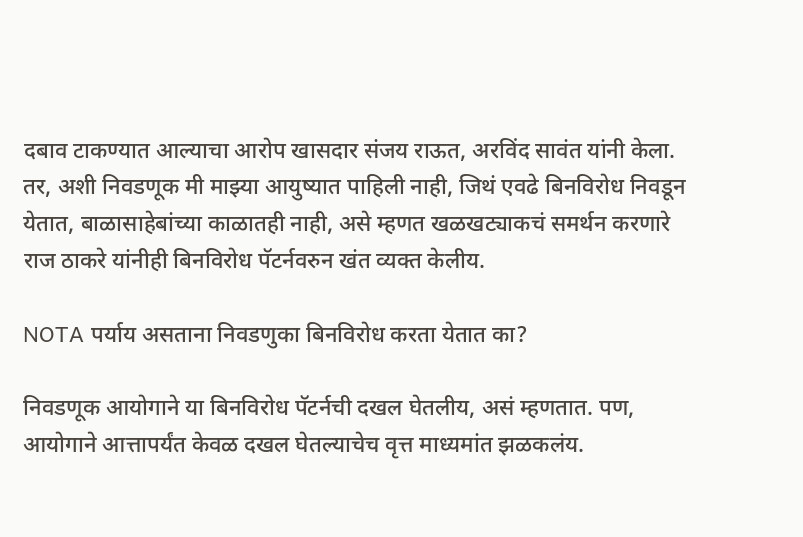दबाव टाकण्यात आल्याचा आरोप खासदार संजय राऊत, अरविंद सावंत यांनी केला. तर, अशी निवडणूक मी माझ्या आयुष्यात पाहिली नाही, जिथं एवढे बिनविरोध निवडून येतात, बाळासाहेबांच्या काळातही नाही, असे म्हणत खळखट्याकचं समर्थन करणारे राज ठाकरे यांनीही बिनविरोध पॅटर्नवरुन खंत व्यक्त केलीय.

NOTA पर्याय असताना निवडणुका बिनविरोध करता येतात का?

निवडणूक आयोगाने या बिनविरोध पॅटर्नची दखल घेतलीय, असं म्हणतात. पण, आयोगाने आत्तापर्यंत केवळ दखल घेतल्याचेच वृत्त माध्यमांत झळकलंय.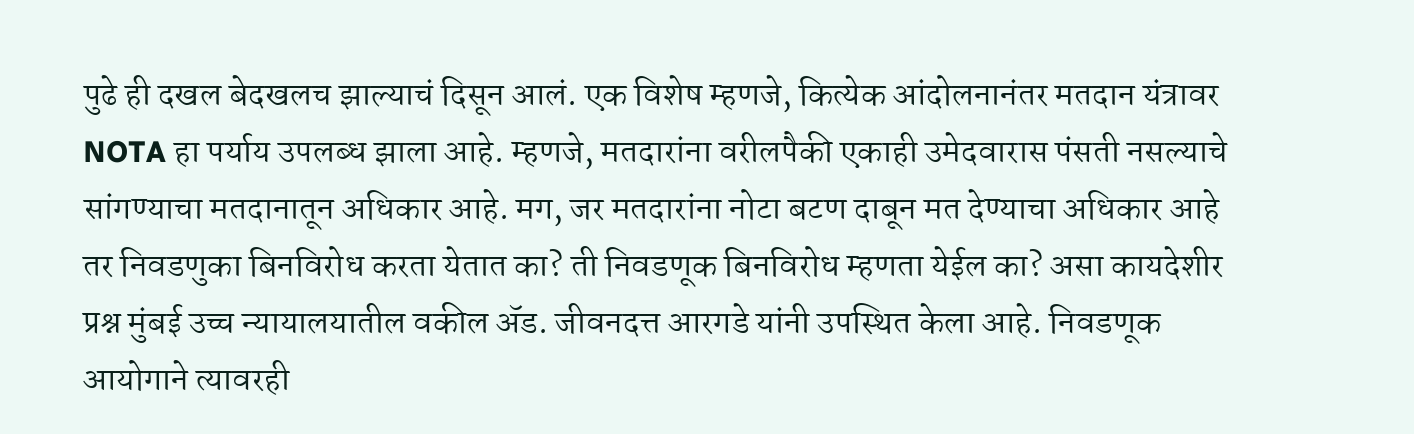पुढे ही दखल बेदखलच झाल्याचं दिसून आलं. एक विशेष म्हणजे, कित्येक आंदोलनानंतर मतदान यंत्रावर NOTA हा पर्याय उपलब्ध झाला आहे. म्हणजे, मतदारांना वरीलपैकी एकाही उमेदवारास पंसती नसल्याचे सांगण्याचा मतदानातून अधिकार आहे. मग, जर मतदारांना नोटा बटण दाबून मत देण्याचा अधिकार आहे तर निवडणुका बिनविरोध करता येतात का? ती निवडणूक बिनविरोध म्हणता येईल का? असा कायदेशीर प्रश्न मुंबई उच्च न्यायालयातील वकील ॲड. जीवनदत्त आरगडे यांनी उपस्थित केला आहे. निवडणूक आयोगाने त्यावरही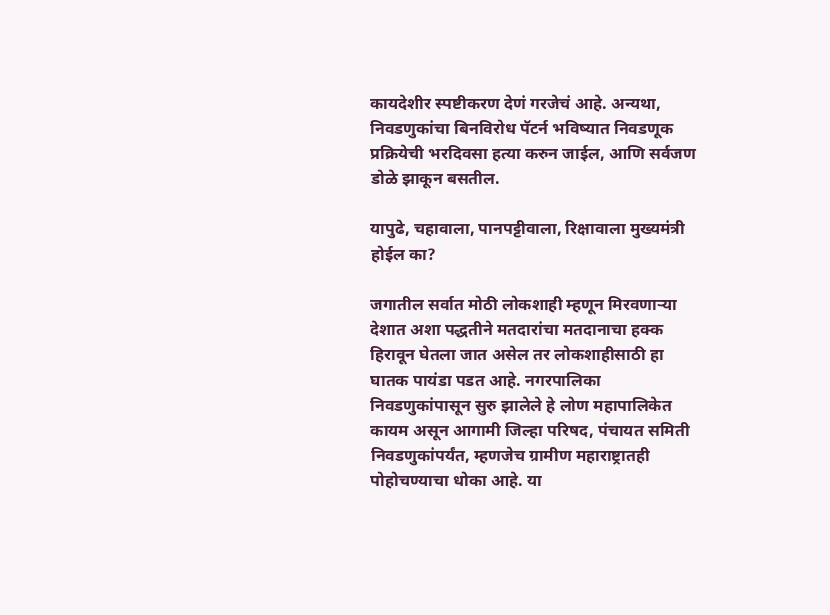कायदेशीर स्पष्टीकरण देणं गरजेचं आहे. अन्यथा, निवडणुकांचा बिनविरोध पॅटर्न भविष्यात निवडणूक प्रक्रियेची भरदिवसा हत्या करुन जाईल, आणि सर्वजण डोळे झाकून बसतील.

यापुढे, चहावाला, पानपट्टीवाला, रिक्षावाला मुख्यमंत्री होईल का?

जगातील सर्वात मोठी लोकशाही म्हणून मिरवणाऱ्या देशात अशा पद्धतीने मतदारांचा मतदानाचा हक्क हिरावून घेतला जात असेल तर लोकशाहीसाठी हा घातक पायंडा पडत आहे. नगरपालिका निवडणुकांपासून सुरु झालेले हे लोण महापालिकेत कायम असून आगामी जिल्हा परिषद, पंचायत समिती निवडणुकांपर्यंत, म्हणजेच ग्रामीण महाराष्ट्रातही पोहोचण्याचा धोका आहे. या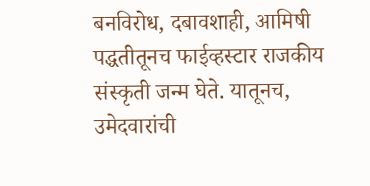बनविरोध, दबावशाही, आमिषी पद्धतीतूनच फाईव्हस्टार राजकीय संस्कृती जन्म घेते. यातूनच, उमेदवारांची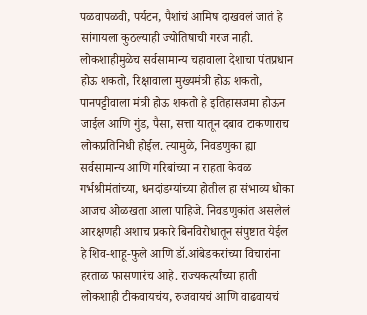पळवापळवी, पर्यटन, पैशांचं आमिष दाखवलं जातं हे सांगायला कुठल्याही ज्योतिषाची गरज नाही. लोकशाहीमुळेच सर्वसामान्य चहावाला देशाचा पंतप्रधान होऊ शकतो, रिक्षावाला मुख्यमंत्री होऊ शकतो, पानपट्टीवाला मंत्री होऊ शकतो हे इतिहासजमा होऊन जाईल आणि गुंड, पैसा, सत्ता यातून दबाव टाकणाराच लोकप्रतिनिधी होईल. त्यामुळे, निवडणुका ह्या सर्वसामान्य आणि गरिबांच्या न राहता केवळ गर्भश्रीमंतांच्या, धनदांडग्यांच्या होतील हा संभाव्य धोका आजच ओळखता आला पाहिजे. निवडणुकांत असलेलं आरक्षणही अशाच प्रकारे बिनविरोधातून संपुष्टात येईल हे शिव-शाहू-फुले आणि डॉ.आंबेडकरांच्या विचारांना हरताळ फासणारंच आहे. राज्यकर्त्यांच्या हाती लोकशाही टीकवायचंय, रुजवायचं आणि वाढवायचं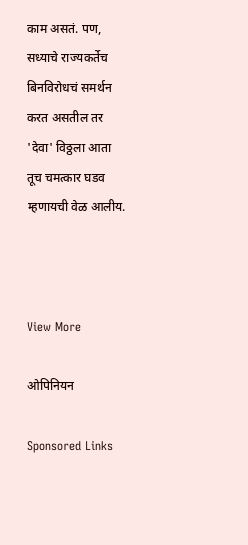काम असतं. पण, सध्याचे राज्यकर्तेच बिनविरोधचं समर्थन करत असतील तर 'देवा' विठ्ठला आता तूच चमत्कार घडव म्हणायची वेळ आलीय.



View More

ओपिनियन

Sponsored Links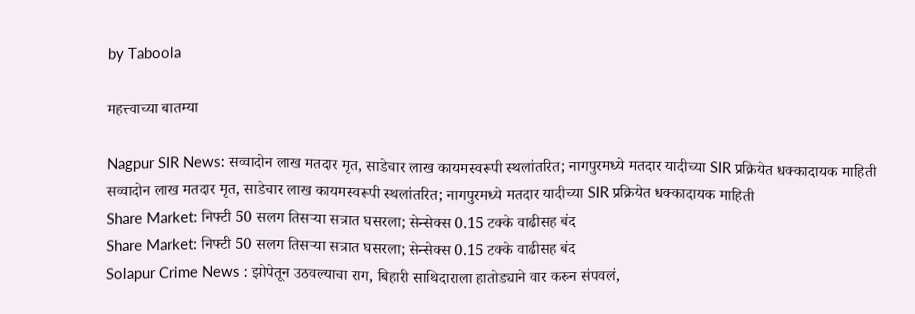by Taboola

महत्त्वाच्या बातम्या

Nagpur SIR News: सव्वादोन लाख मतदार मृत, साडेचार लाख कायमस्वरूपी स्थलांतरित; नागपुरमध्ये मतदार यादीच्या SIR प्रक्रियेत धक्कादायक माहिती
सव्वादोन लाख मतदार मृत, साडेचार लाख कायमस्वरूपी स्थलांतरित; नागपुरमध्ये मतदार यादीच्या SIR प्रक्रियेत धक्कादायक माहिती
Share Market: निफ्टी 50 सलग तिसऱ्या सत्रात घसरला; सेन्सेक्स 0.15 टक्के वाढीसह बंद
Share Market: निफ्टी 50 सलग तिसऱ्या सत्रात घसरला; सेन्सेक्स 0.15 टक्के वाढीसह बंद
Solapur Crime News : झोपेतून उठवल्याचा राग, बिहारी साथिदाराला हातोड्याने वार करुन संपवलं,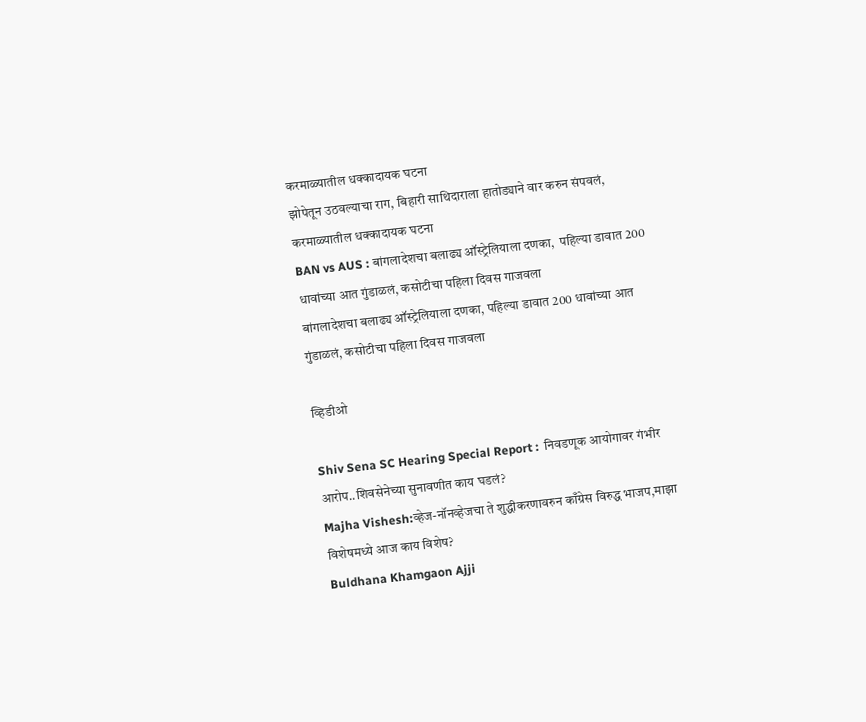करमाळ्यातील धक्कादायक घटना
झोपेतून उठवल्याचा राग, बिहारी साथिदाराला हातोड्याने वार करुन संपवलं, करमाळ्यातील धक्कादायक घटना
BAN vs AUS : बांगलादेशचा बलाढ्य ऑस्ट्रेलियाला दणका,  पहिल्या डावात 200 धावांच्या आत गुंडाळलं, कसोटीचा पहिला दिवस गाजवला
बांगलादेशचा बलाढ्य ऑस्ट्रेलियाला दणका, पहिल्या डावात 200 धावांच्या आत गुंडाळलं, कसोटीचा पहिला दिवस गाजवला

व्हिडीओ

Shiv Sena SC Hearing Special Report :  निवडणूक आयोगावर गंभीर आरोप..शिवसेनेच्या सुनावणीत काय घडलं?
Majha Vishesh:व्हेज-नॉनव्हेजचा ते शुद्धीकरणावरुन काँग्रेस विरुद्ध भाजप,माझा विशेषमध्ये आज काय विशेष?
Buldhana Khamgaon Ajji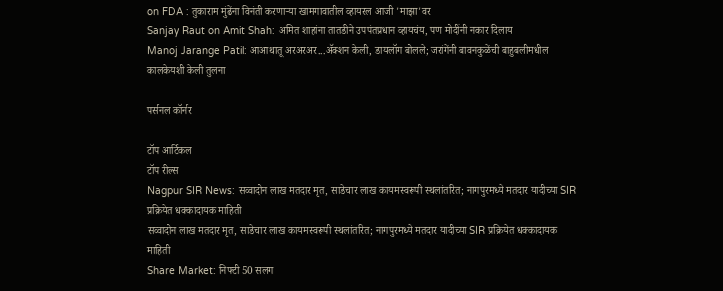on FDA : तुकाराम मुंढेंना विनंती करणाऱ्या खामगावातील व्हायरल आजी 'माझा'वर
Sanjay Raut on Amit Shah: अमित शाहांना तातडीने उपपंतप्रधान व्हायचंय, पण मोदींनी नकार दिलाय
Manoj Jarange Patil: आआथातू अरअरअर...अ‍ॅक्शन केली, डायलॉग बोलले; जरांगेंनी बावनकुळेंची बाहुबलीमधील कालकेयशी केली तुलना

पर्सनल कॉर्नर

टॉप आर्टिकल
टॉप रील्स
Nagpur SIR News: सव्वादोन लाख मतदार मृत, साडेचार लाख कायमस्वरूपी स्थलांतरित; नागपुरमध्ये मतदार यादीच्या SIR प्रक्रियेत धक्कादायक माहिती
सव्वादोन लाख मतदार मृत, साडेचार लाख कायमस्वरूपी स्थलांतरित; नागपुरमध्ये मतदार यादीच्या SIR प्रक्रियेत धक्कादायक माहिती
Share Market: निफ्टी 50 सलग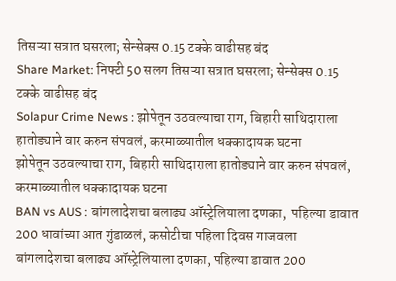तिसऱ्या सत्रात घसरला; सेन्सेक्स 0.15 टक्के वाढीसह बंद
Share Market: निफ्टी 50 सलग तिसऱ्या सत्रात घसरला; सेन्सेक्स 0.15 टक्के वाढीसह बंद
Solapur Crime News : झोपेतून उठवल्याचा राग, बिहारी साथिदाराला हातोड्याने वार करुन संपवलं, करमाळ्यातील धक्कादायक घटना
झोपेतून उठवल्याचा राग, बिहारी साथिदाराला हातोड्याने वार करुन संपवलं, करमाळ्यातील धक्कादायक घटना
BAN vs AUS : बांगलादेशचा बलाढ्य ऑस्ट्रेलियाला दणका,  पहिल्या डावात 200 धावांच्या आत गुंडाळलं, कसोटीचा पहिला दिवस गाजवला
बांगलादेशचा बलाढ्य ऑस्ट्रेलियाला दणका, पहिल्या डावात 200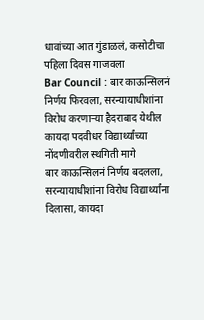धावांच्या आत गुंडाळलं, कसोटीचा पहिला दिवस गाजवला
Bar Council : बार काऊन्सिलनं निर्णय फिरवला, सरन्यायाधीशांना विरोध करणाऱ्या हैदराबाद येथील कायदा पदवीधर विद्यार्थ्यांच्या नोंदणीवरील स्थगिती मागे
बार काऊन्सिलनं निर्णय बदलला, सरन्यायाधीशांना विरोध विद्यार्थ्यांना दिलासा, कायदा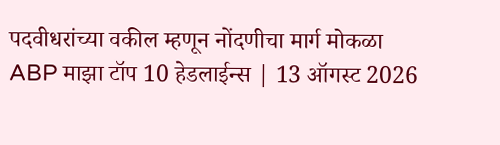पदवीधरांच्या वकील म्हणून नोंदणीचा मार्ग मोकळा
ABP माझा टॉप 10 हेडलाईन्स | 13 ऑगस्ट 2026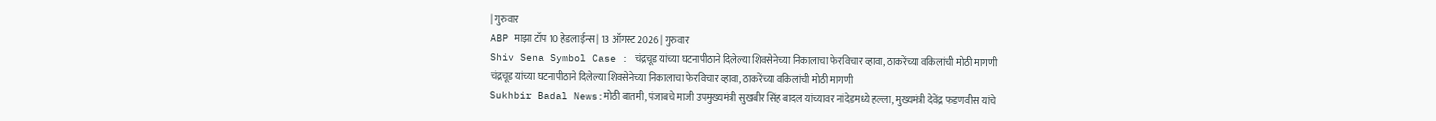| गुरुवार
ABP माझा टॉप 10 हेडलाईन्स | 13 ऑगस्ट 2026 | गुरुवार
Shiv Sena Symbol Case : चंद्रचूड यांच्या घटनापीठाने दिलेल्या शिवसेनेच्या निकालाचा फेरविचार व्हावा, ठाकरेंच्या वकिलांची मोठी मागणी
चंद्रचूड यांच्या घटनापीठाने दिलेल्या शिवसेनेच्या निकालाचा फेरविचार व्हावा, ठाकरेंच्या वकिलांची मोठी मागणी
Sukhbir Badal News:मोठी बातमी, पंजाबचे माजी उपमुख्यमंत्री सुखबीर सिंह बादल यांच्यावर नांदेडमध्ये हल्ला, मुख्यमंत्री देवेंद्र फडणवीस यांचे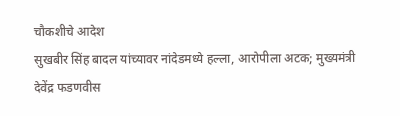चौकशीचे आदेश
सुखबीर सिंह बादल यांच्यावर नांदेडमध्ये हल्ला, आरोपीला अटक; मुख्यमंत्री देवेंद्र फडणवीस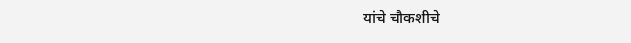यांचे चौकशीचे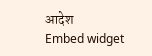आदेश
Embed widget